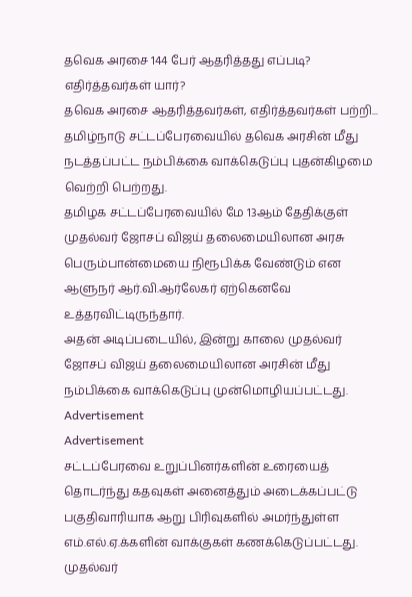தவெக அரசை 144 பேர் ஆதரித்தது எப்படி? எதிர்த்தவர்கள் யார்?
தவெக அரசை ஆதரித்தவர்கள், எதிர்த்தவர்கள் பற்றி...
தமிழ்நாடு சட்டப்பேரவையில் தவெக அரசின் மீது நடத்தப்பட்ட நம்பிக்கை வாக்கெடுப்பு புதன்கிழமை வெற்றி பெற்றது.
தமிழக சட்டப்பேரவையில் மே 13ஆம் தேதிக்குள் முதல்வர் ஜோசப் விஜய் தலைமையிலான அரசு பெரும்பான்மையை நிரூபிக்க வேண்டும் என ஆளுநர் ஆர்.வி.ஆர்லேகர் ஏற்கெனவே உத்தரவிட்டிருந்தார்.
அதன் அடிப்படையில், இன்று காலை முதல்வர் ஜோசப் விஜய் தலைமையிலான அரசின் மீது நம்பிக்கை வாக்கெடுப்பு முன்மொழியப்பட்டது.
Advertisement
Advertisement
சட்டப்பேரவை உறுப்பினர்களின் உரையைத் தொடர்ந்து கதவுகள் அனைத்தும் அடைக்கப்பட்டு பகுதிவாரியாக ஆறு பிரிவுகளில் அமர்ந்துள்ள எம்.எல்.ஏ.க்களின் வாக்குகள் கணக்கெடுப்பட்டது.
முதல்வர்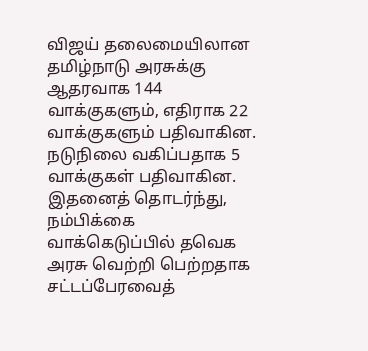விஜய் தலைமையிலான தமிழ்நாடு அரசுக்கு ஆதரவாக 144 வாக்குகளும், எதிராக 22 வாக்குகளும் பதிவாகின. நடுநிலை வகிப்பதாக 5 வாக்குகள் பதிவாகின.
இதனைத் தொடர்ந்து, நம்பிக்கை வாக்கெடுப்பில் தவெக அரசு வெற்றி பெற்றதாக சட்டப்பேரவைத்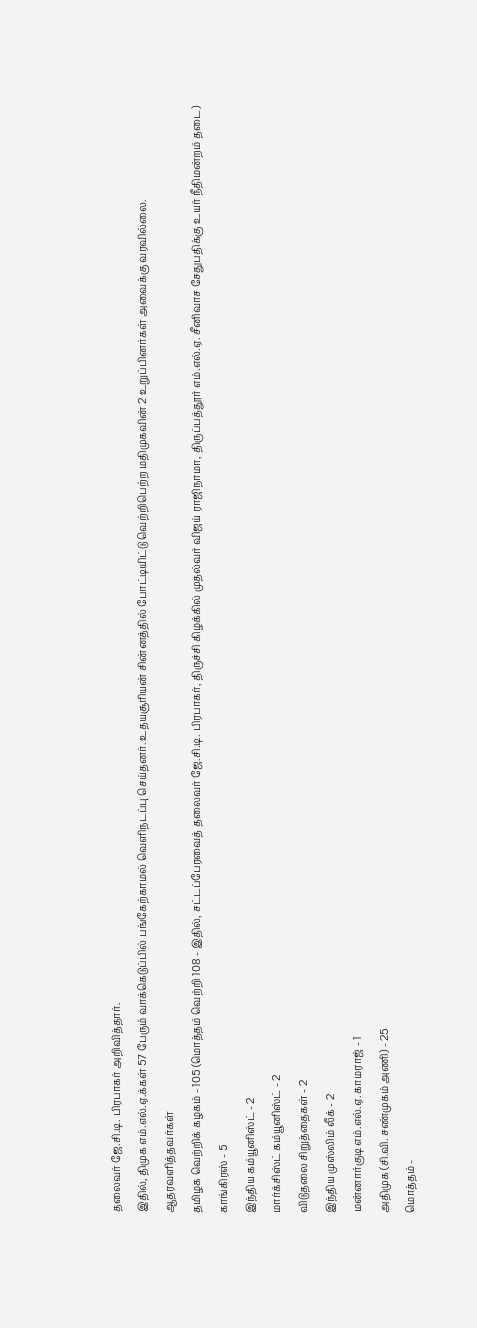தலைவர் ஜே.சி.டி. பிரபாகர் அறிவித்தார்.
இதில், திமுக எம்.எல்.ஏ.க்கள் 57 பேரும் வாக்கெடுப்பில் பங்கேற்காமல் வெளிநடப்பு செய்தனர். உதயசூரியன் சின்னத்தில் போட்டியிட்டு வெற்றிபெற்ற மதிமுகவின் 2 உறுப்பினர்கள் அவைக்கு வரவில்லை.
ஆதரவளித்தவர்கள்
தமிழக வெற்றிக் கழகம் - 105 (மொத்தம் வெற்றி 108 - இதில், சட்டப்பேரவைத் தலைவர் ஜே.சி.டி. பிரபாகர், திருச்சி கிழக்கில் முதல்வர் விஜய் ராஜிநாமா, திருப்பத்தூர் எம்.எல்.ஏ. சீனிவாச சேதுபதிக்கு உயர் நீதிமன்றம் தடை)
காங்கிரஸ் - 5
இந்திய கம்யூனிஸ்ட் - 2
மார்க்சிஸ்ட் கம்யூனிஸ்ட் - 2
விடுதலை சிறுத்தைகள் - 2
இந்திய முஸ்லிம் லீக் - 2
மன்னார்குடி எம்.எல்.ஏ. காமராஜ் - 1
அதிமுக (சி.வி. சண்முகம் அணி) - 25
மொத்தம் -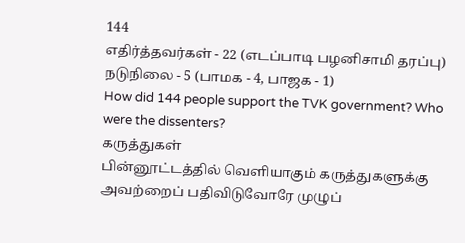144
எதிர்த்தவர்கள் - 22 (எடப்பாடி பழனிசாமி தரப்பு)
நடுநிலை - 5 (பாமக - 4, பாஜக - 1)
How did 144 people support the TVK government? Who were the dissenters?
கருத்துகள்
பின்னூட்டத்தில் வெளியாகும் கருத்துகளுக்கு அவற்றைப் பதிவிடுவோரே முழுப்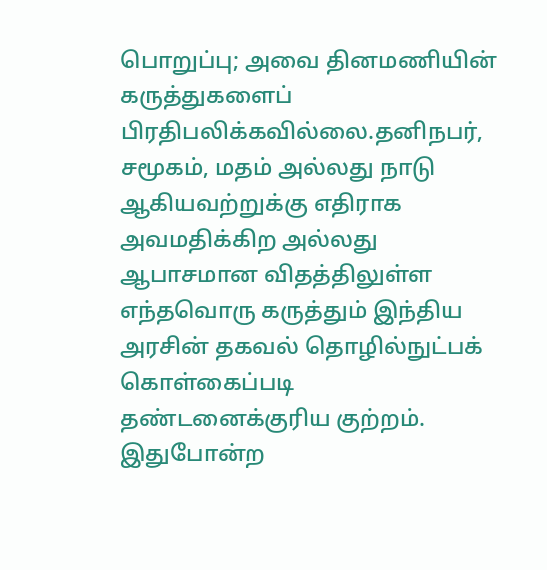பொறுப்பு; அவை தினமணியின் கருத்துகளைப் பிரதிபலிக்கவில்லை.தனிநபர், சமூகம், மதம் அல்லது நாடு ஆகியவற்றுக்கு எதிராக அவமதிக்கிற அல்லது ஆபாசமான விதத்திலுள்ள எந்தவொரு கருத்தும் இந்திய அரசின் தகவல் தொழில்நுட்பக் கொள்கைப்படி தண்டனைக்குரிய குற்றம். இதுபோன்ற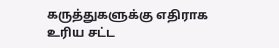கருத்துகளுக்கு எதிராக உரிய சட்ட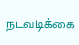நடவடிக்கை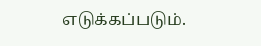எடுக்கப்படும்.